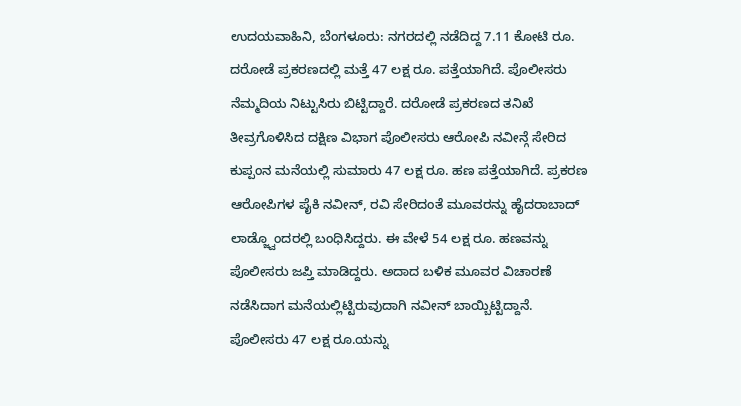ಉದಯವಾಹಿನಿ, ಬೆಂಗಳೂರು: ನಗರದಲ್ಲಿ ನಡೆದಿದ್ದ 7.11 ಕೋಟಿ ರೂ. ದರೋಡೆ ಪ್ರಕರಣದಲ್ಲಿ ಮತ್ತೆ 47 ಲಕ್ಷ ರೂ. ಪತ್ತೆಯಾಗಿದೆ. ಪೊಲೀಸರು ನೆಮ್ಮದಿಯ ನಿಟ್ಟುಸಿರು ಬಿಟ್ಟಿದ್ದಾರೆ. ದರೋಡೆ ಪ್ರಕರಣದ ತನಿಖೆ ತೀವ್ರಗೊಳಿಸಿದ ದಕ್ಷಿಣ ವಿಭಾಗ ಪೊಲೀಸರು ಆರೋಪಿ ನವೀನ್ಗೆ ಸೇರಿದ ಕುಪ್ಪಂನ ಮನೆಯಲ್ಲಿ ಸುಮಾರು 47 ಲಕ್ಷ ರೂ. ಹಣ ಪತ್ತೆಯಾಗಿದೆ. ಪ್ರಕರಣ ಆರೋಪಿಗಳ ಪೈಕಿ ನವೀನ್, ರವಿ ಸೇರಿದಂತೆ ಮೂವರನ್ನು ಹೈದರಾಬಾದ್ ಲಾಡ್ಜ್ವೊಂದರಲ್ಲಿ ಬಂಧಿಸಿದ್ದರು. ಈ ವೇಳೆ 54 ಲಕ್ಷ ರೂ. ಹಣವನ್ನು ಪೊಲೀಸರು ಜಪ್ತಿ ಮಾಡಿದ್ದರು. ಅದಾದ ಬಳಿಕ ಮೂವರ ವಿಚಾರಣೆ ನಡೆಸಿದಾಗ ಮನೆಯಲ್ಲಿಟ್ಟಿರುವುದಾಗಿ ನವೀನ್ ಬಾಯ್ಬಿಟ್ಟಿದ್ದಾನೆ. ಪೊಲೀಸರು 47 ಲಕ್ಷ ರೂ.ಯನ್ನು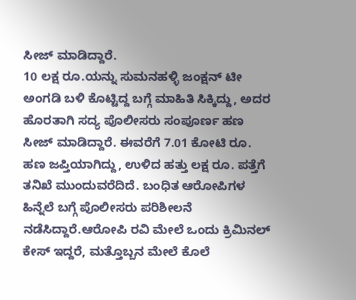ಸೀಜ್ ಮಾಡಿದ್ದಾರೆ.
10 ಲಕ್ಷ ರೂ.ಯನ್ನು ಸುಮನಹಳ್ಳಿ ಜಂಕ್ಷನ್ ಟೀ ಅಂಗಡಿ ಬಳಿ ಕೊಟ್ಟಿದ್ದ ಬಗ್ಗೆ ಮಾಹಿತಿ ಸಿಕ್ಕಿದ್ದು, ಅದರ ಹೊರತಾಗಿ ಸದ್ಯ ಪೊಲೀಸರು ಸಂಪೂರ್ಣ ಹಣ ಸೀಜ್ ಮಾಡಿದ್ದಾರೆ. ಈವರೆಗೆ 7.01 ಕೋಟಿ ರೂ. ಹಣ ಜಪ್ತಿಯಾಗಿದ್ದು, ಉಳಿದ ಹತ್ತು ಲಕ್ಷ ರೂ. ಪತ್ತೆಗೆ ತನಿಖೆ ಮುಂದುವರೆದಿದೆ. ಬಂಧಿತ ಆರೋಪಿಗಳ ಹಿನ್ನೆಲೆ ಬಗ್ಗೆ ಪೊಲೀಸರು ಪರಿಶೀಲನೆ ನಡೆಸಿದ್ದಾರೆ.ಆರೋಪಿ ರವಿ ಮೇಲೆ ಒಂದು ಕ್ರಿಮಿನಲ್ ಕೇಸ್ ಇದ್ದರೆ, ಮತ್ತೊಬ್ಬನ ಮೇಲೆ ಕೊಲೆ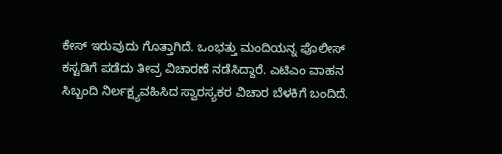ಕೇಸ್ ಇರುವುದು ಗೊತ್ತಾಗಿದೆ. ಒಂಭತ್ತು ಮಂದಿಯನ್ನ ಪೊಲೀಸ್ ಕಸ್ಟಡಿಗೆ ಪಡೆದು ತೀವ್ರ ವಿಚಾರಣೆ ನಡೆಸಿದ್ದಾರೆ. ಎಟಿಎಂ ವಾಹನ ಸಿಬ್ಬಂದಿ ನಿರ್ಲಕ್ಷ್ಯವಹಿಸಿದ ಸ್ವಾರಸ್ಯಕರ ವಿಚಾರ ಬೆಳಕಿಗೆ ಬಂದಿದೆ.